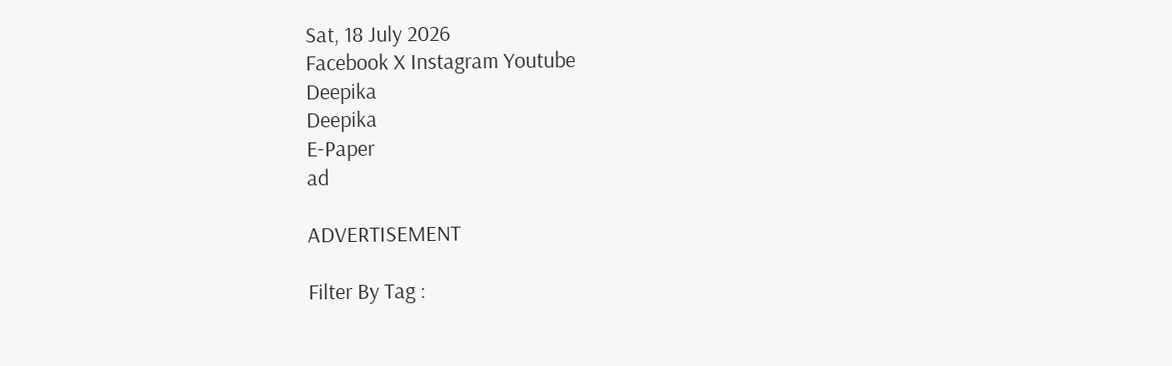Sat, 18 July 2026
Facebook X Instagram Youtube
Deepika
Deepika
E-Paper
ad

ADVERTISEMENT

Filter By Tag :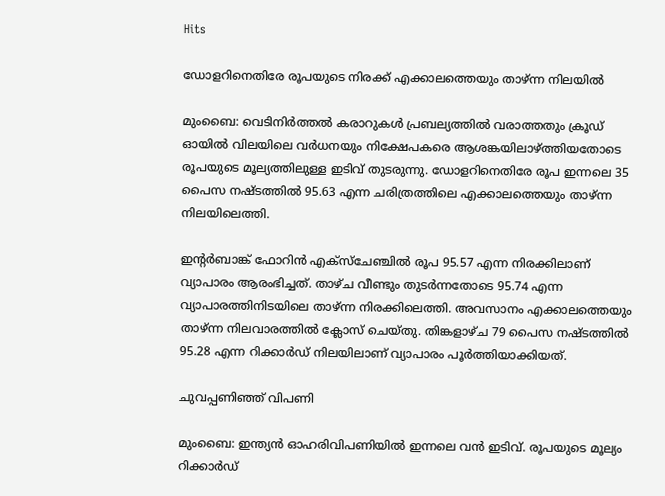Hits

ഡോളറിനെതിരേ രൂപയുടെ നിരക്ക് എക്കാലത്തെയും താഴ്ന്ന നിലയിൽ

മുംബൈ: വെടിനിർത്തൽ കരാറുകൾ പ്രബല്യത്തിൽ വരാത്തതും ക്രൂഡ് ഓയിൽ വിലയിലെ വർധനയും നിക്ഷേപകരെ ആശങ്കയിലാഴ്ത്തിയതോടെ രൂപയുടെ മൂല്യത്തിലുള്ള ഇടിവ് തുടരുന്നു. ഡോളറിനെതിരേ രൂപ ഇന്നലെ 35 പൈസ നഷ്ടത്തിൽ 95.63 എന്ന ചരിത്രത്തിലെ എക്കാലത്തെയും താഴ്ന്ന നിലയിലെത്തി.

ഇന്‍റർബാങ്ക് ഫോറിൻ എക്സ്ചേഞ്ചിൽ രൂപ 95.57 എന്ന നിരക്കിലാണ് വ്യാപാരം ആരംഭിച്ചത്. താഴ്ച വീണ്ടും തുടർന്നതോടെ 95.74 എന്ന വ്യാപാരത്തിനിടയിലെ താഴ്ന്ന നിരക്കിലെത്തി. അവസാനം എക്കാലത്തെയും താഴ്ന്ന നിലവാരത്തിൽ ക്ലോസ് ചെയ്തു. തിങ്കളാഴ്ച 79 പൈസ നഷ്ടത്തിൽ 95.28 എന്ന റിക്കാർഡ് നിലയിലാണ് വ്യാപാരം പൂർത്തിയാക്കിയത്.

ചുവപ്പണിഞ്ഞ് വിപണി

മുംബൈ: ഇന്ത്യൻ ഓഹരിവിപണിയിൽ ഇന്നലെ വൻ ഇടിവ്. രൂപയുടെ മൂല്യം റിക്കാർഡ്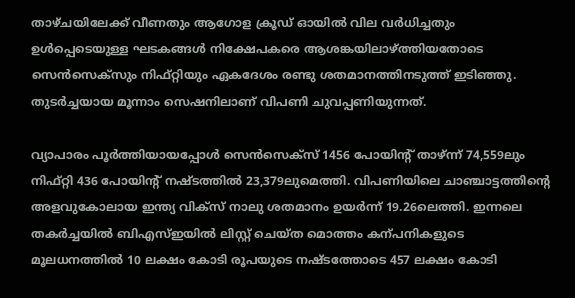താഴ്ചയിലേക്ക് വീണതും ആഗോള ക്രൂഡ് ഓയിൽ വില വർധിച്ചതും ഉൾപ്പെടെയുള്ള ഘടകങ്ങൾ നിക്ഷേപകരെ ആശങ്കയിലാഴ്ത്തിയതോടെ സെൻസെക്സും നിഫ്റ്റിയും ഏകദേശം രണ്ടു ശതമാനത്തിനടുത്ത് ഇടിഞ്ഞു. തുടർച്ചയായ മൂന്നാം സെഷനിലാണ് വിപണി ചുവപ്പണിയുന്നത്.

വ്യാപാരം പൂർത്തിയായപ്പോൾ സെൻസെക്സ് 1456 പോയിന്‍റ് താഴ്ന്ന് 74,559ലും നിഫ്റ്റി 436 പോയിന്‍റ് നഷ്ടത്തിൽ 23,379ലുമെത്തി. വിപണിയിലെ ചാഞ്ചാട്ടത്തിന്‍റെ അളവുകോലായ ഇന്ത്യ വിക്സ് നാലു ശതമാനം ഉയർന്ന് 19.26ലെത്തി. ഇന്നലെ തകർച്ചയിൽ ബിഎസ്ഇയിൽ ലിസ്റ്റ് ചെയ്ത മൊത്തം കന്പനികളുടെ മൂലധനത്തിൽ 10 ലക്ഷം കോടി രൂപയുടെ നഷ്ടത്തോടെ 457 ലക്ഷം കോടി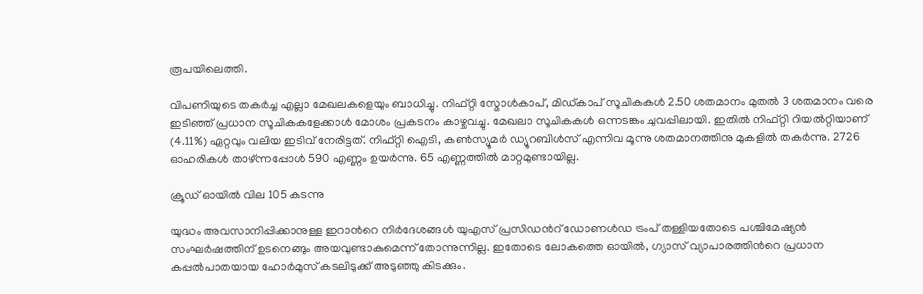രൂപയിലെത്തി.

വിപണിയുടെ തകർച്ച എല്ലാ മേഖലകളെയും ബാധിച്ചു. നിഫ്റ്റി സ്മോൾകാപ്, മിഡ്കാപ് സൂചികകൾ 2.50 ശതമാനം മുതൽ 3 ശതമാനം വരെ ഇടിഞ്ഞ് പ്രധാന സൂചികകളേക്കാൾ മോശം പ്രകടനം കാഴ്ചവച്ചു. മേഖലാ സൂചികകൾ ഒന്നടങ്കം ചുവപ്പിലായി. ഇതിൽ നിഫ്റ്റി റിയൽറ്റിയാണ് (4.11%) ഏറ്റവും വലിയ ഇടിവ് നേരിട്ടത്. നിഫ്റ്റി ഐടി, കണ്‍സ്യൂമർ ഡ്യൂറബിൾസ് എന്നിവ മൂന്നു ശതമാനത്തിനു മുകളിൽ തകർന്നു. 2726 ഓഹരികൾ താഴ്ന്നപ്പോൾ 590 എണ്ണം ഉയർന്നു. 65 എണ്ണത്തിൽ മാറ്റമുണ്ടായില്ല.

ക്രൂഡ് ഓയിൽ വില 105 കടന്നു

യുദ്ധം അവസാനിപ്പിക്കാനുള്ള ഇറാന്‍റെ നിർദേശങ്ങൾ യുഎസ് പ്രസിഡന്‍റ് ഡോണൾഡ ട്രംപ് തള്ളിയതോടെ പശ്ചിമേഷ്യൻ സംഘർഷത്തിന് ഉടനെങ്ങും അയവുണ്ടാകുമെന്ന് തോന്നുന്നില്ല. ഇതോടെ ലോകത്തെ ഓയിൽ, ഗ്യാസ് വ്യാപാരത്തിന്‍റെ പ്രധാന കപ്പൽപാതയായ ഹോർമുസ് കടലിടുക്ക് അടുഞ്ഞു കിടക്കും.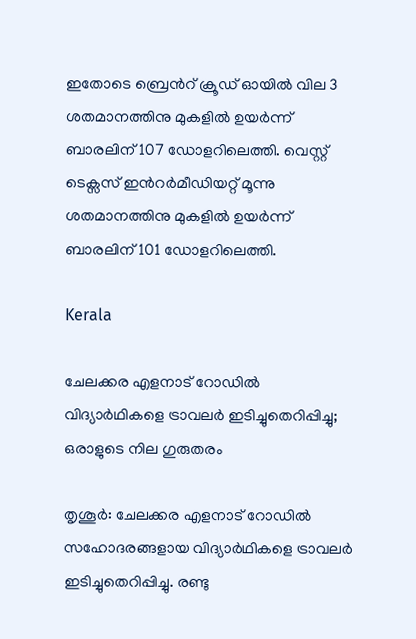ഇതോടെ ബ്രെന്‍റ് ക്രൂഡ് ഓയിൽ വില 3 ശതമാനത്തിനു മുകളിൽ ഉയർന്ന് ബാരലിന് 107 ഡോളറിലെത്തി. വെസ്റ്റ് ടെക്സസ് ഇന്‍റർമീഡിയറ്റ് മൂന്നു ശതമാനത്തിനു മുകളിൽ ഉയർന്ന് ബാരലിന് 101 ഡോളറിലെത്തി.

Kerala

ചേലക്കര എളനാട് റോഡിൽ വിദ്യാർഥികളെ ട്രാവലർ ഇടിച്ചുതെറിപ്പിച്ചു; ഒരാളുടെ നില ഗുരുതരം

തൃശൂര്‍: ചേലക്കര എളനാട് റോഡിൽ സഹോദരങ്ങളായ വിദ്യാർഥികളെ ട്രാവലർ ഇടിച്ചുതെറിപ്പിച്ചു. രണ്ടു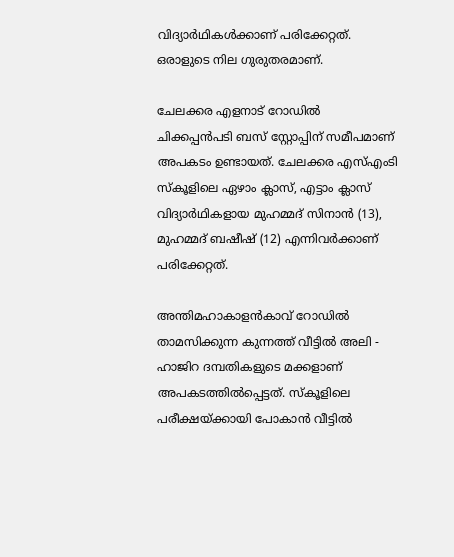വിദ്യാര്‍ഥികള്‍ക്കാണ് പരിക്കേറ്റത്. ഒരാളുടെ നില ഗുരുതരമാണ്.

ചേലക്കര എളനാട് റോഡിൽ ചിക്കപ്പൻപടി ബസ് സ്റ്റോപ്പിന് സമീപമാണ് അപകടം ഉണ്ടായത്. ചേലക്കര എസ്എംടി സ്കൂളിലെ ഏഴാം ക്ലാസ്, എട്ടാം ക്ലാസ് വിദ്യാർഥികളായ മുഹമ്മദ് സിനാൻ (13), മുഹമ്മദ് ബഷീഷ് (12) എന്നിവർക്കാണ് പരിക്കേറ്റത്.

അന്തിമഹാകാളൻകാവ് റോഡിൽ താമസിക്കുന്ന കുന്നത്ത് വീട്ടിൽ അലി - ഹാജിറ ദമ്പതികളുടെ മക്കളാണ് അപകടത്തിൽപ്പെട്ടത്. സ്കൂളിലെ പരീക്ഷയ്ക്കായി പോകാൻ വീട്ടിൽ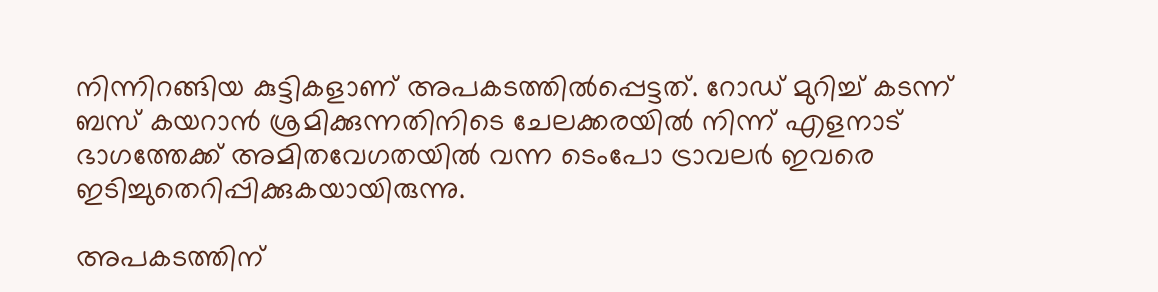നിന്നിറങ്ങിയ കുട്ടികളാണ് അപകടത്തിൽപ്പെട്ടത്. റോഡ് മുറിച്ച് കടന്ന് ബസ് കയറാൻ ശ്രമിക്കുന്നതിനിടെ ചേലക്കരയിൽ നിന്ന് എളനാട് ഭാഗത്തേക്ക് അമിതവേഗതയിൽ വന്ന ടെംപോ ട്രാവലർ ഇവരെ ഇടിച്ചുതെറിപ്പിക്കുകയായിരുന്നു.

അപകടത്തിന്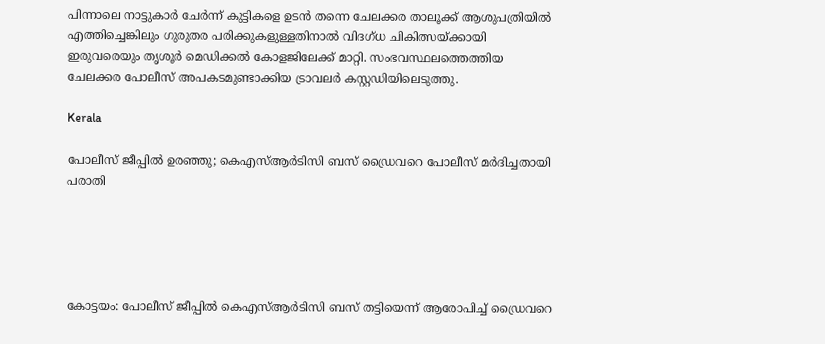പിന്നാലെ നാട്ടുകാർ ചേർന്ന് കുട്ടികളെ ഉടൻ തന്നെ ചേലക്കര താലൂക്ക് ആശുപത്രിയിൽ എത്തിച്ചെങ്കിലും ഗുരുതര പരിക്കുകളുള്ളതിനാൽ വിദഗ്ധ ചികിത്സയ്ക്കായി ഇരുവരെയും തൃശൂർ മെഡിക്കൽ കോളജിലേക്ക് മാറ്റി. സംഭവസ്ഥലത്തെത്തിയ ചേലക്കര പോലീസ് അപകടമുണ്ടാക്കിയ ട്രാവലർ കസ്റ്റഡിയിലെടുത്തു.

Kerala

പോലീസ് ജീപ്പിൽ ഉരഞ്ഞു; കെഎസ്‍ആർടിസി ബസ് ഡ്രൈവറെ പോലീസ് മർദിച്ചതായി പരാതി





കോട്ടയം: പോലീസ് ജീപ്പിൽ കെഎസ്‍ആർടിസി ബസ് തട്ടിയെന്ന് ആരോപിച്ച് ഡ്രൈവറെ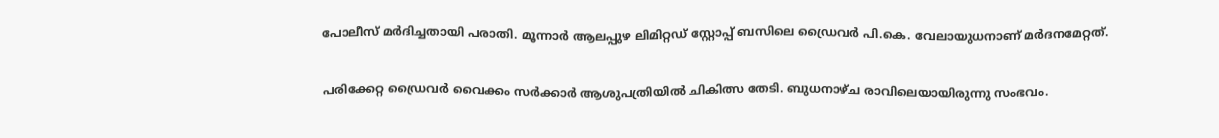പോലീസ് മർദിച്ചതായി പരാതി. മൂന്നാർ ആലപ്പുഴ ലിമിറ്റഡ് സ്റ്റോപ്പ് ബസിലെ ഡ്രൈവർ പി.കെ. വേലായുധനാണ് മർദനമേറ്റത്.

പരിക്കേറ്റ ഡ്രൈവർ വൈക്കം സർക്കാർ ആശുപത്രിയിൽ ചികിത്സ തേടി. ബുധനാഴ്ച രാവിലെയായിരുന്നു സംഭവം.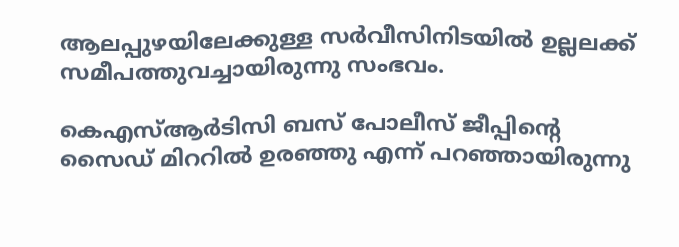ആലപ്പുഴയിലേക്കുള്ള സർവീസിനിടയിൽ ഉല്ലലക്ക് സമീപത്തുവച്ചായിരുന്നു സംഭവം.

കെഎസ്ആർടിസി ബസ് പോലീസ് ജീപ്പിന്‍റെ സൈഡ് മിററിൽ ഉരഞ്ഞു എന്ന് പറഞ്ഞായിരുന്നു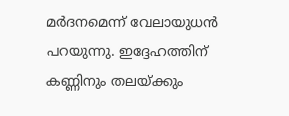മർദനമെന്ന് വേലായുധൻ പറയുന്നു. ഇദ്ദേഹത്തിന് കണ്ണിനും തലയ്ക്കും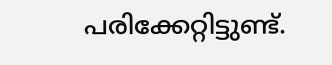പരിക്കേറ്റിട്ടുണ്ട്.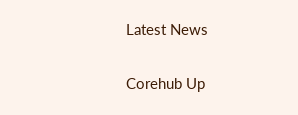Latest News

Corehub Up